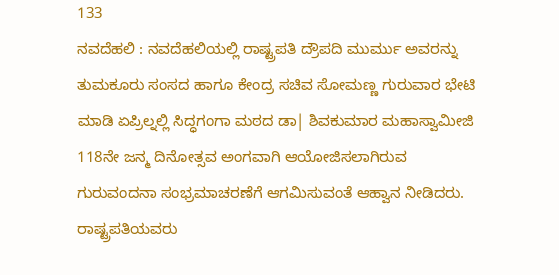133
ನವದೆಹಲಿ : ನವದೆಹಲಿಯಲ್ಲಿ ರಾಷ್ಟ್ರಪತಿ ದ್ರೌಪದಿ ಮುರ್ಮು ಅವರನ್ನು ತುಮಕೂರು ಸಂಸದ ಹಾಗೂ ಕೇಂದ್ರ ಸಚಿವ ಸೋಮಣ್ಣ ಗುರುವಾರ ಭೇಟಿ ಮಾಡಿ ಏಪ್ರಿಲ್ನಲ್ಲಿ ಸಿದ್ಧಗಂಗಾ ಮಠದ ಡಾ| ಶಿವಕುಮಾರ ಮಹಾಸ್ವಾಮೀಜಿ 118ನೇ ಜನ್ಮ ದಿನೋತ್ಸವ ಅಂಗವಾಗಿ ಆಯೋಜಿಸಲಾಗಿರುವ ಗುರುವಂದನಾ ಸಂಭ್ರಮಾಚರಣೆಗೆ ಆಗಮಿಸುವಂತೆ ಆಹ್ವಾನ ನೀಡಿದರು. ರಾಷ್ಟ್ರಪತಿಯವರು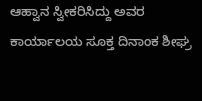ಆಹ್ವಾನ ಸ್ವೀಕರಿಸಿದ್ದು ಅವರ ಕಾರ್ಯಾಲಯ ಸೂಕ್ತ ದಿನಾಂಕ ಶೀಘ್ರ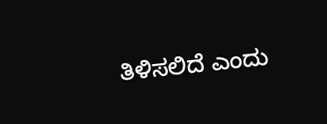ತಿಳಿಸಲಿದೆ ಎಂದು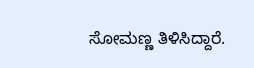ಸೋಮಣ್ಣ ತಿಳಿಸಿದ್ದಾರೆ.